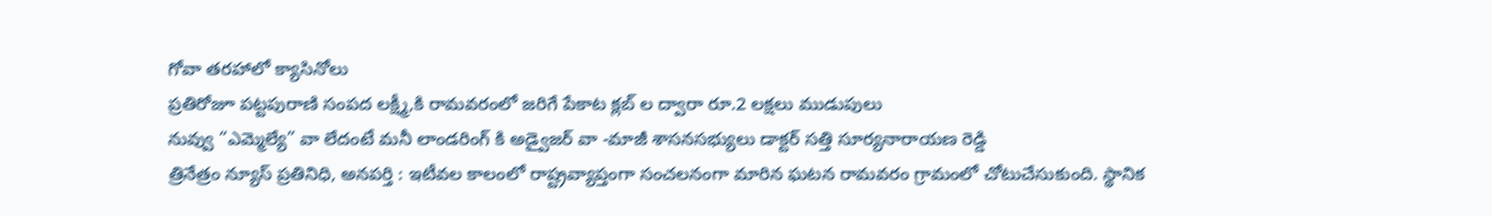గోవా తరహాలో క్యాసినోలు
ప్రతిరోజూ పట్టపురాణి సంపద లక్ష్మీ,కి రామవరంలో జరిగే పేకాట క్లబ్ ల ద్వారా రూ.2 లక్షలు ముడుపులు
నువ్వు “ఎమ్మెల్యే” వా లేదంటే మనీ లాండరింగ్ కి అడ్వైజర్ వా -మాజీ శాసనసభ్యులు డాక్టర్ సత్తి సూర్యనారాయణ రెడ్డి
త్రినేత్రం న్యూస్ ప్రతినిధి, అనపర్తి : ఇటీవల కాలంలో రాష్ట్రవ్యాప్తంగా సంచలనంగా మారిన ఘటన రామవరం గ్రామంలో చోటుచేసుకుంది. స్థానిక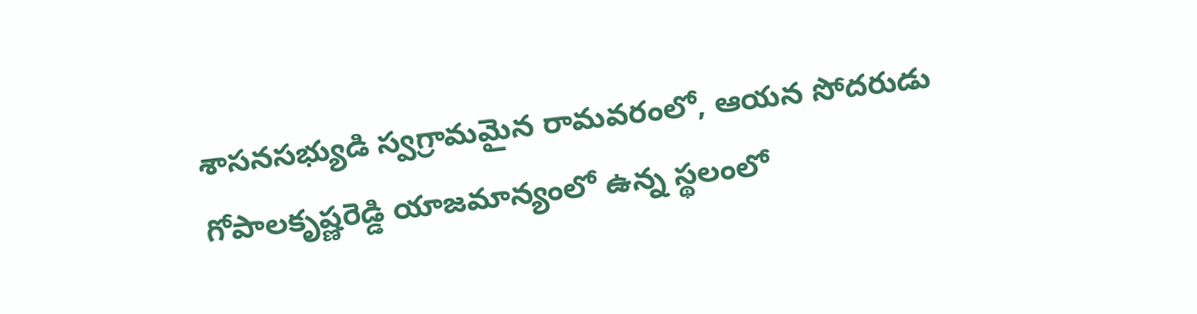శాసనసభ్యుడి స్వగ్రామమైన రామవరంలో, ఆయన సోదరుడు గోపాలకృష్ణరెడ్డి యాజమాన్యంలో ఉన్న స్థలంలో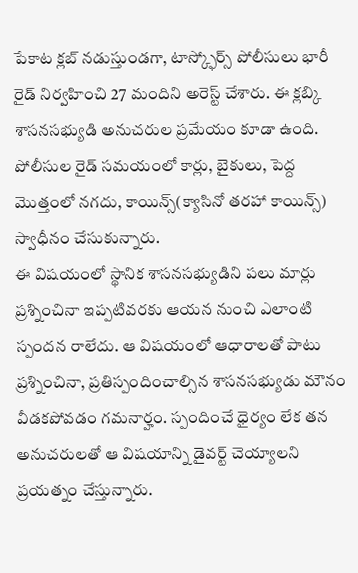పేకాట క్లబ్ నడుస్తుండగా, టాస్క్ఫోర్స్ పోలీసులు భారీ రైడ్ నిర్వహించి 27 మందిని అరెస్ట్ చేశారు. ఈ క్లబ్కి శాసనసభ్యుడి అనుచరుల ప్రమేయం కూడా ఉంది. పోలీసుల రైడ్ సమయంలో కార్లు, బైకులు, పెద్ద మొత్తంలో నగదు, కాయిన్స్(క్యాసినో తరహా కాయిన్స్) స్వాధీనం చేసుకున్నారు.
ఈ విషయంలో స్థానిక శాసనసభ్యుడిని పలు మార్లు ప్రశ్నించినా ఇప్పటివరకు ఆయన నుంచి ఎలాంటి స్పందన రాలేదు. ఆ విషయంలో ఆధారాలతో పాటు ప్రశ్నించినా, ప్రతిస్పందించాల్సిన శాసనసభ్యుడు మౌనం వీడకపోవడం గమనార్హం. స్పందించే ధైర్యం లేక తన అనుచరులతో ఆ విషయాన్ని డైవర్ట్ చెయ్యాలని ప్రయత్నం చేస్తున్నారు.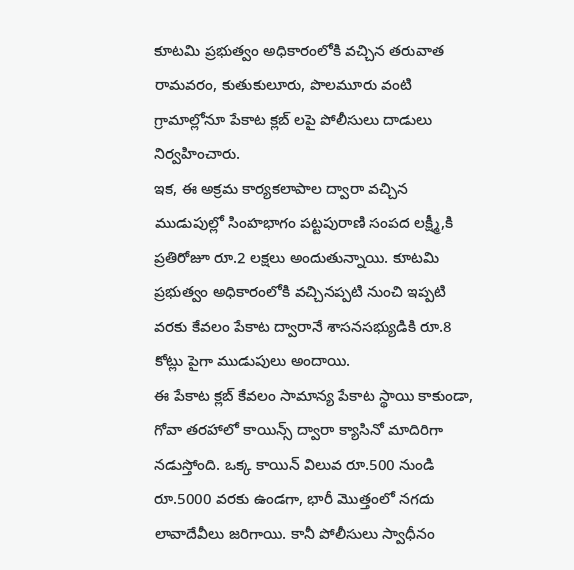కూటమి ప్రభుత్వం అధికారంలోకి వచ్చిన తరువాత రామవరం, కుతుకులూరు, పొలమూరు వంటి గ్రామాల్లోనూ పేకాట క్లబ్ లపై పోలీసులు దాడులు నిర్వహించారు.
ఇక, ఈ అక్రమ కార్యకలాపాల ద్వారా వచ్చిన ముడుపుల్లో సింహభాగం పట్టపురాణి సంపద లక్ష్మీ,కి ప్రతిరోజూ రూ.2 లక్షలు అందుతున్నాయి. కూటమి ప్రభుత్వం అధికారంలోకి వచ్చినప్పటి నుంచి ఇప్పటి వరకు కేవలం పేకాట ద్వారానే శాసనసభ్యుడికి రూ.8 కోట్లు పైగా ముడుపులు అందాయి.
ఈ పేకాట క్లబ్ కేవలం సామాన్య పేకాట స్థాయి కాకుండా, గోవా తరహాలో కాయిన్స్ ద్వారా క్యాసినో మాదిరిగా నడుస్తోంది. ఒక్క కాయిన్ విలువ రూ.500 నుండి రూ.5000 వరకు ఉండగా, భారీ మొత్తంలో నగదు లావాదేవీలు జరిగాయి. కానీ పోలీసులు స్వాధీనం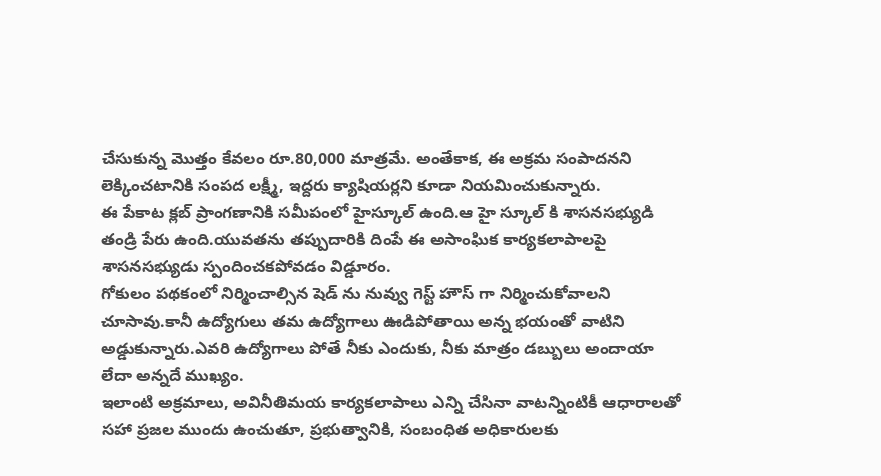చేసుకున్న మొత్తం కేవలం రూ.80,000 మాత్రమే. అంతేకాక, ఈ అక్రమ సంపాదనని లెక్కించటానికి సంపద లక్ష్మీ, ఇద్దరు క్యాషియర్లని కూడా నియమించుకున్నారు.
ఈ పేకాట క్లబ్ ప్రాంగణానికి సమీపంలో హైస్కూల్ ఉంది.ఆ హై స్కూల్ కి శాసనసభ్యుడి తండ్రి పేరు ఉంది.యువతను తప్పుదారికి దింపే ఈ అసాంఘిక కార్యకలాపాలపై శాసనసభ్యుడు స్పందించకపోవడం విడ్డూరం.
గోకులం పథకంలో నిర్మించాల్సిన షెడ్ ను నువ్వు గెస్ట్ హౌస్ గా నిర్మించుకోవాలని చూసావు.కానీ ఉద్యోగులు తమ ఉద్యోగాలు ఊడిపోతాయి అన్న భయంతో వాటిని అడ్డుకున్నారు.ఎవరి ఉద్యోగాలు పోతే నీకు ఎందుకు, నీకు మాత్రం డబ్బులు అందాయా లేదా అన్నదే ముఖ్యం.
ఇలాంటి అక్రమాలు, అవినీతిమయ కార్యకలాపాలు ఎన్ని చేసినా వాటన్నింటికీ ఆధారాలతో సహా ప్రజల ముందు ఉంచుతూ, ప్రభుత్వానికి, సంబంధిత అధికారులకు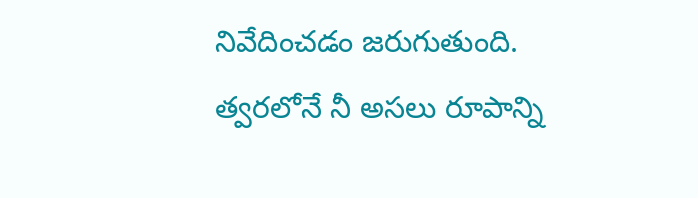నివేదించడం జరుగుతుంది. త్వరలోనే నీ అసలు రూపాన్ని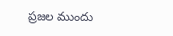ప్రజల ముందు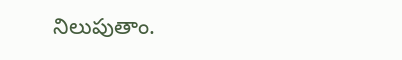నిలుపుతాం.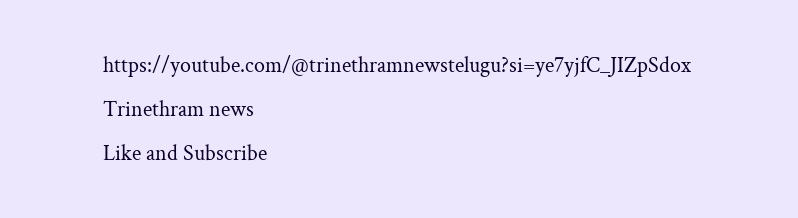https://youtube.com/@trinethramnewstelugu?si=ye7yjfC_JIZpSdox
Trinethram news
Like and Subscribe